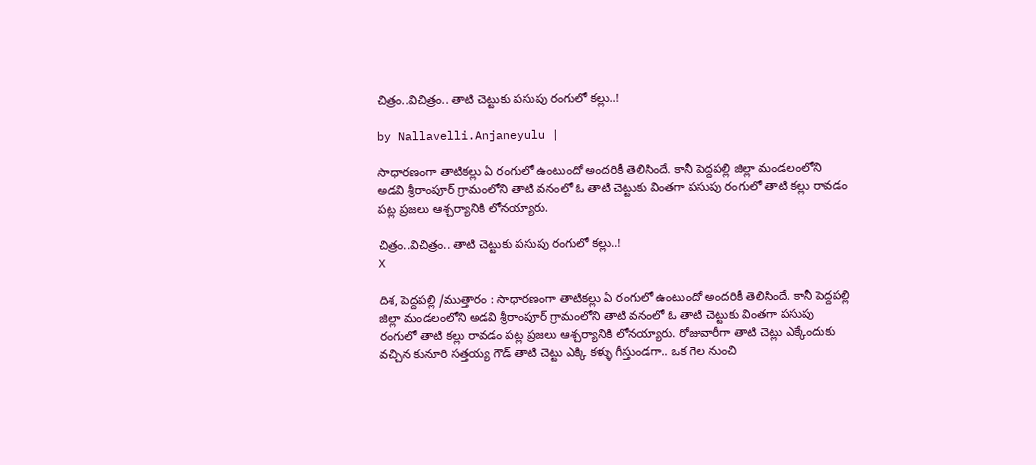చిత్రం..విచిత్రం.. తాటి చెట్టుకు ప‌సుపు రంగులో క‌ల్లు..!

by Nallavelli.Anjaneyulu |

సాధారణంగా తాటికల్లు ఏ రంగులో ఉంటుందో అందరికీ తెలిసిందే. కానీ పెద్దపల్లి జిల్లా మండలంలోని అడవి శ్రీరాంపూర్ గ్రామంలోని తాటి వనంలో ఓ తాటి చెట్టుకు వింతగా పసుపు రంగులో తాటి కల్లు రావడం పట్ల ప్ర‌జ‌లు ఆశ్చర్యానికి లోనయ్యారు.

చిత్రం..విచిత్రం.. తాటి చెట్టుకు ప‌సుపు రంగులో క‌ల్లు..!
X

దిశ, పెద్దపల్లి /ముత్తారం : సాధారణంగా తాటికల్లు ఏ రంగులో ఉంటుందో అందరికీ తెలిసిందే. కానీ పెద్దపల్లి జిల్లా మండలంలోని అడవి శ్రీరాంపూర్ గ్రామంలోని తాటి వనంలో ఓ తాటి చెట్టుకు వింతగా పసుపు రంగులో తాటి కల్లు రావడం పట్ల ప్ర‌జ‌లు ఆశ్చర్యానికి లోనయ్యారు. రోజువారీగా తాటి చెట్లు ఎక్కేందుకు వచ్చిన కునూరి సత్తయ్య గౌడ్ తాటి చెట్టు ఎక్కి కళ్ళు గీస్తుండగా.. ఒక గెల నుంచి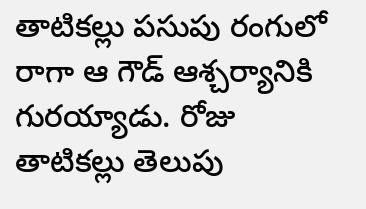తాటికల్లు పసుపు రంగులో రాగా ఆ గౌడ్ ఆశ్చర్యానికి గురయ్యాడు. రోజు తాటికల్లు తెలుపు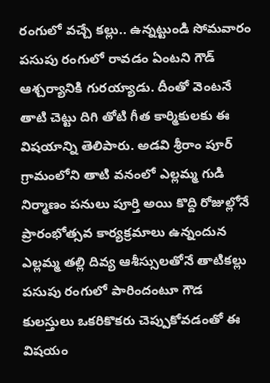రంగులో వచ్చే క‌ల్లు.. ఉన్న‌ట్టుండి సోమ‌వారం పసుపు రంగులో రావడం ఏంటని గౌడ్ ఆశ్చర్యానికి గురయ్యాడు. దీంతో వెంటనే తాటి చెట్టు దిగి తోటి గీత కార్మికులకు ఈ విషయాన్ని తెలిపారు. అడవి శ్రీరాం పూర్ గ్రామంలోని తాటి వనంలో ఎల్లమ్మ గుడి నిర్మాణం పనులు పూర్తి అయి కొద్ది రోజుల్లోనే ప్రారంభోత్సవ కార్యక్రమాలు ఉన్నందున ఎల్లమ్మ తల్లి దివ్య ఆశీస్సులతోనే తాటికల్లు పసుపు రంగులో పారిందంటూ గౌడ కులస్తులు ఒకరికొకరు చెప్పుకోవడంతో ఈ విషయం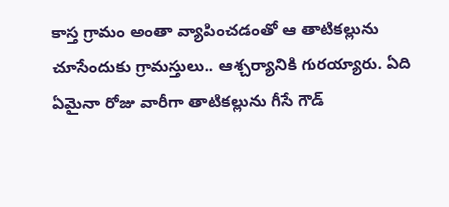కాస్త గ్రామం అంతా వ్యాపించడంతో ఆ తాటికల్లును చూసేందుకు గ్రామస్తులు.. ఆశ్చర్యానికి గురయ్యారు. ఏది ఏమైనా రోజు వారీగా తాటికల్లును గీసే గౌడ్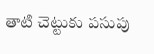తాటి చెట్టుకు పసుపు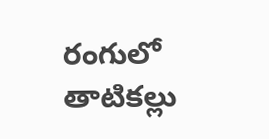రంగులో తాటికల్లు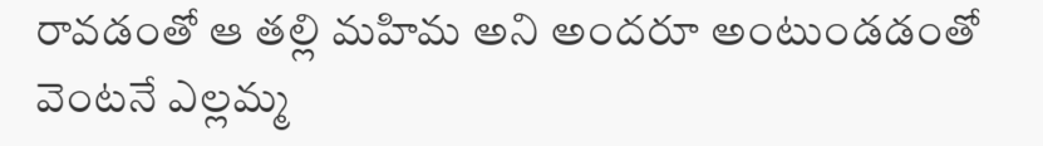రావడంతో ఆ తల్లి మహిమ అని అందరూ అంటుండడంతో వెంటనే ఎల్లమ్మ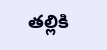తల్లికి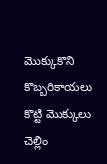మొక్కుకొని కొబ్బరికాయలు కొట్టి మొక్కులు చెల్లిం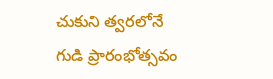చుకుని త్వరలోనే గుడి ప్రారంభోత్సవం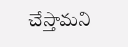చేస్తామని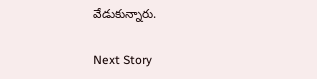వేడుకున్నారు.

Next Story